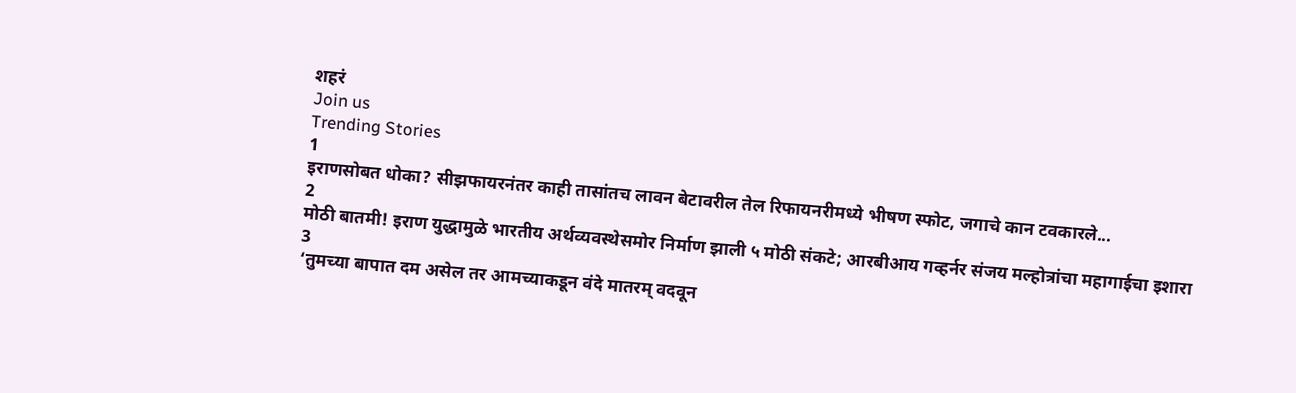शहरं
Join us
Trending Stories
1
इराणसोबत धोका? सीझफायरनंतर काही तासांतच लावन बेटावरील तेल रिफायनरीमध्ये भीषण स्फोट, जगाचे कान टवकारले...
2
मोठी बातमी! इराण युद्धामुळे भारतीय अर्थव्यवस्थेसमोर निर्माण झाली ५ मोठी संकटे; आरबीआय गव्हर्नर संजय मल्होत्रांचा महागाईचा इशारा
3
‘तुमच्या बापात दम असेल तर आमच्याकडून वंदे मातरम् वदवून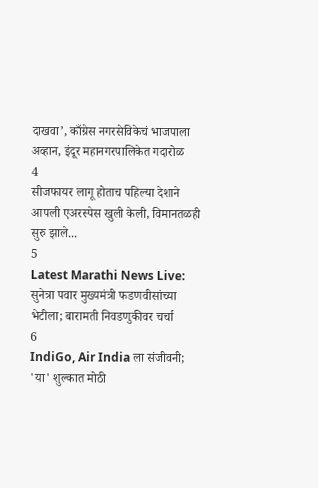दाखवा’, काँग्रेस नगरसेविकेचं भाजपाला अव्हान, इंदूर महानगरपालिकेत गदारोळ
4
सीजफायर लागू होताच पहिल्या देशाने आपली एअरस्पेस खुली केली, विमानतळही सुरु झाले...
5
Latest Marathi News Live: सुनेत्रा पवार मुख्यमंत्री फडणवीसांच्या भेटीला; बारामती निवडणुकीवर चर्चा
6
IndiGo, Air India ला संजीवनी; 'या' शुल्कात मोठी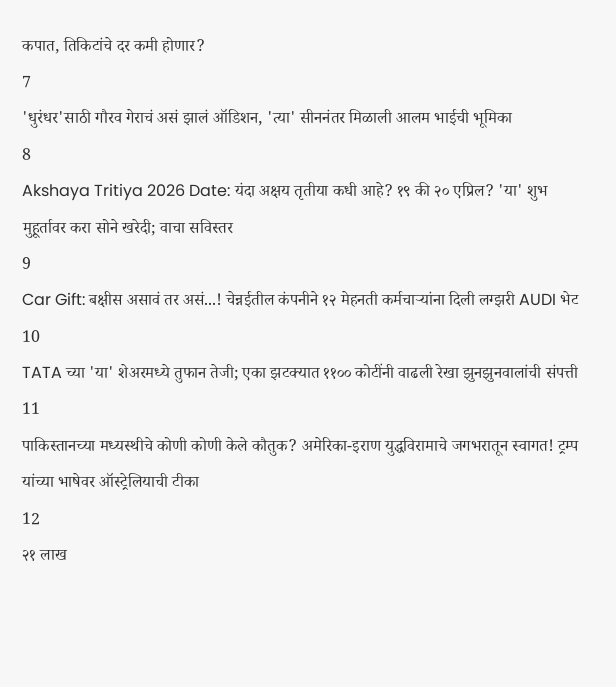कपात, तिकिटांचे दर कमी होणार?
7
'धुरंधर'साठी गौरव गेराचं असं झालं ऑडिशन, 'त्या' सीननंतर मिळाली आलम भाईची भूमिका
8
Akshaya Tritiya 2026 Date: यंदा अक्षय तृतीया कधी आहे? १९ की २० एप्रिल? 'या' शुभ मुहूर्तावर करा सोने खरेदी; वाचा सविस्तर
9
Car Gift: बक्षीस असावं तर असं...! चेन्नईतील कंपनीने १२ मेहनती कर्मचाऱ्यांना दिली लग्झरी AUDI भेट
10
TATA च्या 'या' शेअरमध्ये तुफान तेजी; एका झटक्यात ११०० कोटींनी वाढली रेखा झुनझुनवालांची संपत्ती
11
पाकिस्तानच्या मध्यस्थीचे कोणी कोणी केले कौतुक? अमेरिका-इराण युद्धविरामाचे जगभरातून स्वागत! ट्रम्प यांच्या भाषेवर ऑस्ट्रेलियाची टीका
12
२१ लाख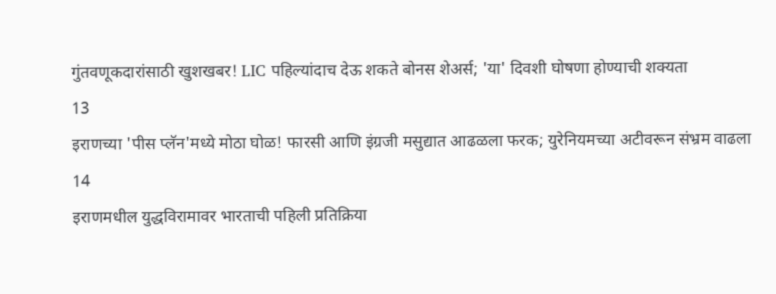गुंतवणूकदारांसाठी खुशखबर! LIC पहिल्यांदाच देऊ शकते बोनस शेअर्स; 'या' दिवशी घोषणा होण्याची शक्यता
13
इराणच्या 'पीस प्लॅन'मध्ये मोठा घोळ! फारसी आणि इंग्रजी मसुद्यात आढळला फरक; युरेनियमच्या अटीवरून संभ्रम वाढला
14
इराणमधील युद्धविरामावर भारताची पहिली प्रतिक्रिया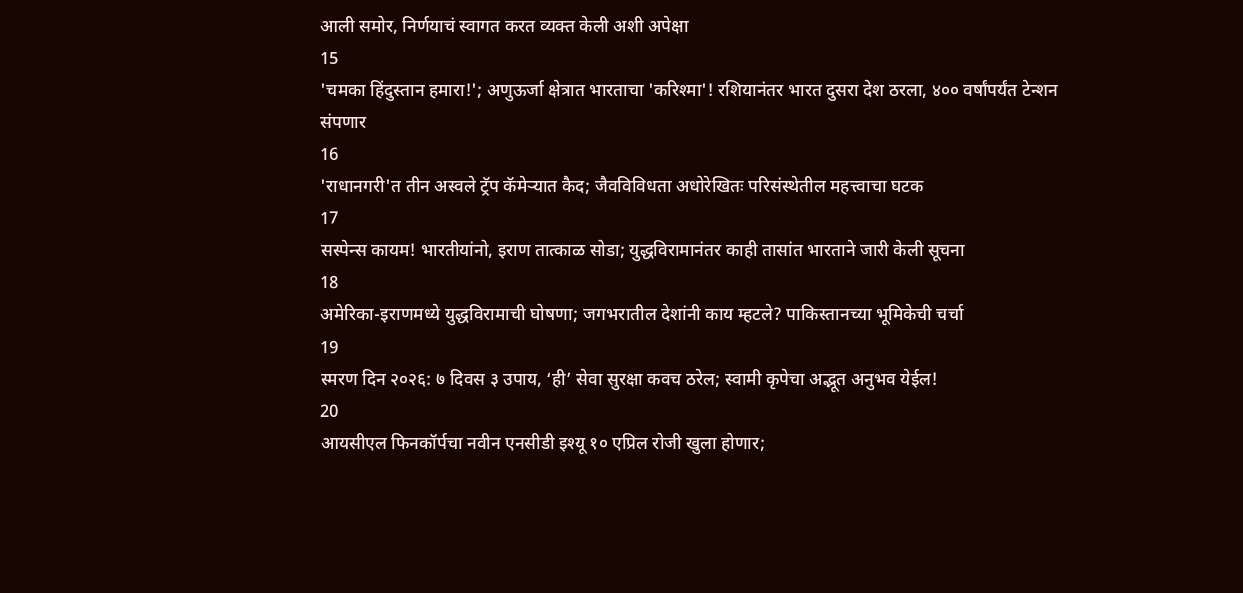आली समोर, निर्णयाचं स्वागत करत व्यक्त केली अशी अपेक्षा
15
'चमका हिंदुस्तान हमारा!'; अणुऊर्जा क्षेत्रात भारताचा 'करिश्मा'! रशियानंतर भारत दुसरा देश ठरला, ४०० वर्षांपर्यंत टेन्शन संपणार
16
'राधानगरी'त तीन अस्वले ट्रॅप कॅमेऱ्यात कैद; जैवविविधता अधोरेखितः परिसंस्थेतील महत्त्वाचा घटक
17
सस्पेन्स कायम! भारतीयांनो, इराण तात्काळ सोडा; युद्धविरामानंतर काही तासांत भारताने जारी केली सूचना
18
अमेरिका-इराणमध्ये युद्धविरामाची घोषणा; जगभरातील देशांनी काय म्हटले? पाकिस्तानच्या भूमिकेची चर्चा
19
स्मरण दिन २०२६: ७ दिवस ३ उपाय, ‘ही’ सेवा सुरक्षा कवच ठरेल; स्वामी कृपेचा अद्भूत अनुभव येईल!
20
आयसीएल फिनकॉर्पचा नवीन एनसीडी इश्यू १० एप्रिल रोजी खुला होणार;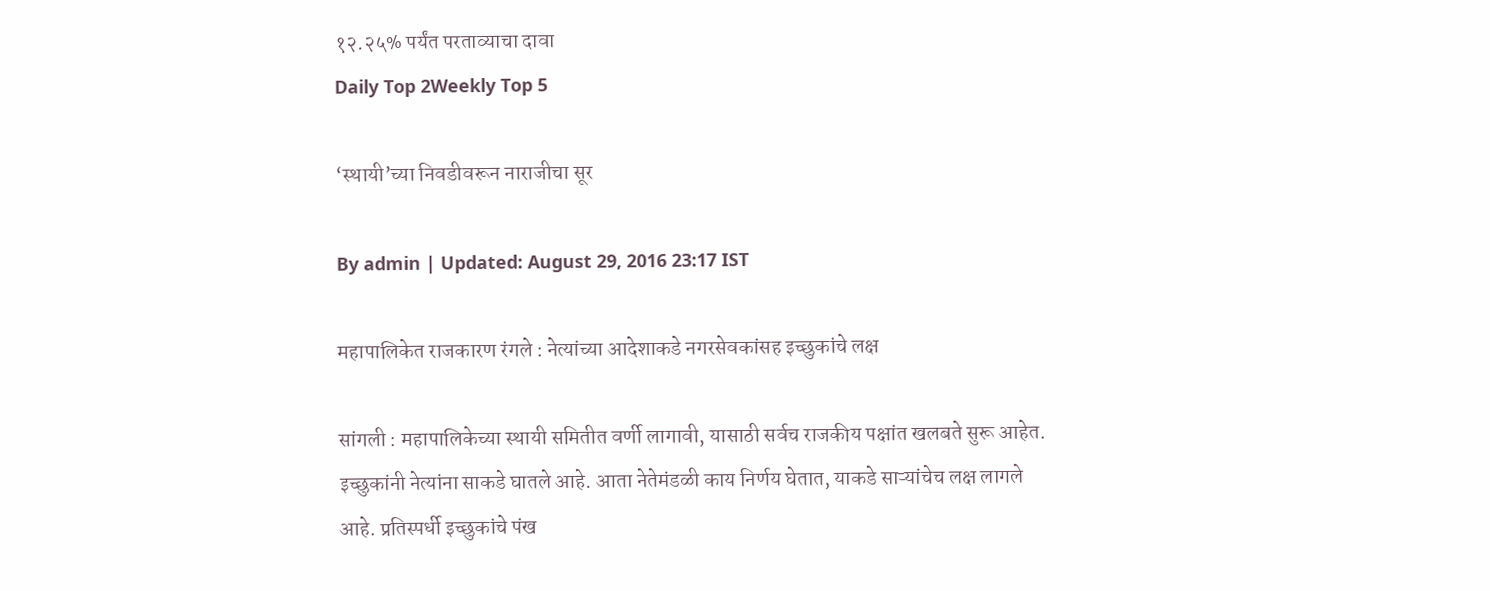१२.२५% पर्यंत परताव्याचा दावा
Daily Top 2Weekly Top 5

‘स्थायी’च्या निवडीवरून नाराजीचा सूर

By admin | Updated: August 29, 2016 23:17 IST

महापालिकेत राजकारण रंगले : नेत्यांच्या आदेशाकडे नगरसेवकांसह इच्छुकांचे लक्ष

सांगली : महापालिकेच्या स्थायी समितीत वर्णी लागावी, यासाठी सर्वच राजकीय पक्षांत खलबते सुरू आहेत. इच्छुकांनी नेत्यांना साकडे घातले आहे. आता नेतेमंडळी काय निर्णय घेतात, याकडे साऱ्यांचेच लक्ष लागले आहे. प्रतिस्पर्धी इच्छुकांचे पंख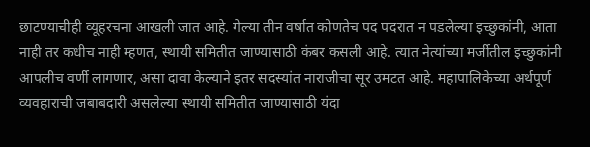छाटण्याचीही व्यूहरचना आखली जात आहे. गेल्या तीन वर्षात कोणतेच पद पदरात न पडलेल्या इच्छुकांनी, आता नाही तर कधीच नाही म्हणत, स्थायी समितीत जाण्यासाठी कंबर कसली आहे. त्यात नेत्यांच्या मर्जीतील इच्छुकांनी आपलीच वर्णी लागणार, असा दावा केल्याने इतर सदस्यांत नाराजीचा सूर उमटत आहे. महापालिकेच्या अर्थपूर्ण व्यवहाराची जबाबदारी असलेल्या स्थायी समितीत जाण्यासाठी यंदा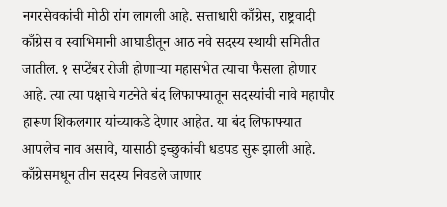नगरसेवकांची मोठी रांग लागली आहे. सत्ताधारी काँग्रेस, राष्ट्रवादी काँग्रेस व स्वाभिमानी आघाडीतून आठ नवे सदस्य स्थायी समितीत जातील. १ सप्टेंबर रोजी होणाऱ्या महासभेत त्याचा फैसला होणार आहे. त्या त्या पक्षाचे गटनेते बंद लिफाफ्यातून सदस्यांची नावे महापौर हारूण शिकलगार यांच्याकडे देणार आहेत. या बंद लिफाफ्यात आपलेच नाव असावे, यासाठी इच्छुकांची धडपड सुरू झाली आहे. काँग्रेसमधून तीन सदस्य निवडले जाणार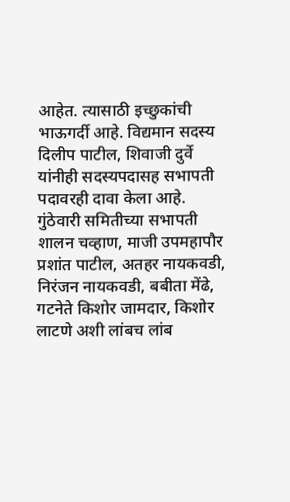आहेत. त्यासाठी इच्छुकांची भाऊगर्दी आहे. विद्यमान सदस्य दिलीप पाटील, शिवाजी दुर्वे यांनीही सदस्यपदासह सभापती पदावरही दावा केला आहे. गुंठेवारी समितीच्या सभापती शालन चव्हाण, माजी उपमहापौर प्रशांत पाटील, अतहर नायकवडी, निरंजन नायकवडी, बबीता मेंढे, गटनेते किशोर जामदार, किशोर लाटणे अशी लांबच लांब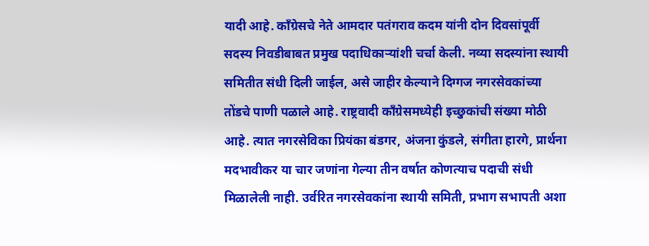यादी आहे. काँग्रेसचे नेते आमदार पतंगराव कदम यांनी दोन दिवसांपूर्वी सदस्य निवडीबाबत प्रमुख पदाधिकाऱ्यांशी चर्चा केली. नव्या सदस्यांना स्थायी समितीत संधी दिली जाईल, असे जाहीर केल्याने दिग्गज नगरसेवकांच्या तोंडचे पाणी पळाले आहे. राष्ट्रवादी काँग्रेसमध्येही इच्छुकांची संख्या मोठी आहे. त्यात नगरसेविका प्रियंका बंडगर, अंजना कुंडले, संगीता हारगे, प्रार्थना मदभावीकर या चार जणांना गेल्या तीन वर्षात कोणत्याच पदाची संधी मिळालेली नाही. उर्वरित नगरसेवकांना स्थायी समिती, प्रभाग सभापती अशा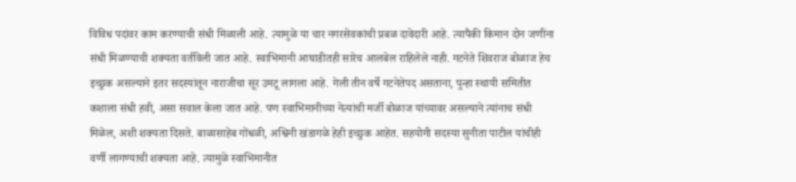विविध पदांवर काम करण्याची संधी मिळाली आहे. त्यामुळे या चार नगरसेवकांची प्रबळ दावेदारी आहे. त्यापैकी किमान दोन जणींना संधी मिळण्याची शक्यता वर्तविली जात आहे. स्वाभिमानी आघाडीतही सारेच आलबेल राहिलेले नाही. गटनेते शिवराज बोळाज हेच इच्छुक असल्याने इतर सदस्यांतून नाराजीचा सूर उमटू लागला आहे. गेली तीन वर्षे गटनेतेपद असताना, पुन्हा स्थायी समितीत कशाला संधी हवी, असा सवाल केला जात आहे. पण स्वाभिमानीच्या नेत्यांची मर्जी बोळाज यांच्यावर असल्याने त्यांनाच संधी मिळेल, अशी शक्यता दिसते. बाळासाहेब गोंधळी, अश्विनी खंडागळे हेही इच्छुक आहेत. सहयोगी सदस्या सुनीता पाटील यांचीही वर्णी लागण्याची शक्यता आहे. त्यामुळे स्वाभिमानीत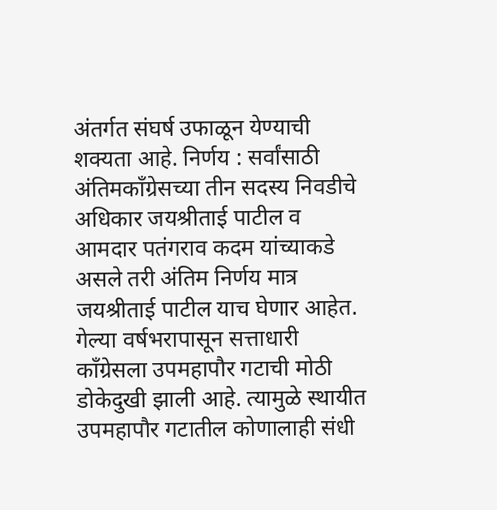अंतर्गत संघर्ष उफाळून येण्याची शक्यता आहे. निर्णय : सर्वांसाठी अंतिमकाँग्रेसच्या तीन सदस्य निवडीचे अधिकार जयश्रीताई पाटील व आमदार पतंगराव कदम यांच्याकडे असले तरी अंतिम निर्णय मात्र जयश्रीताई पाटील याच घेणार आहेत. गेल्या वर्षभरापासून सत्ताधारी काँग्रेसला उपमहापौर गटाची मोठी डोकेदुखी झाली आहे. त्यामुळे स्थायीत उपमहापौर गटातील कोणालाही संधी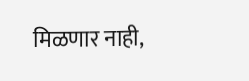मिळणार नाही,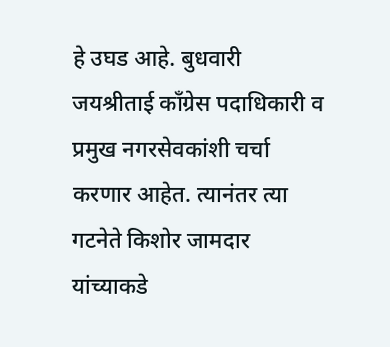हे उघड आहे. बुधवारी जयश्रीताई काँग्रेस पदाधिकारी व प्रमुख नगरसेवकांशी चर्चा करणार आहेत. त्यानंतर त्या गटनेते किशोर जामदार यांच्याकडे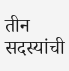तीन सदस्यांची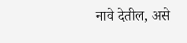नावे देतील, असे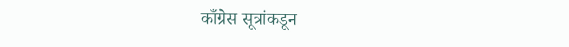काँग्रेस सूत्रांकडून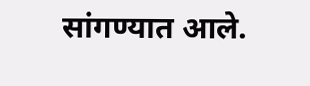सांगण्यात आले.